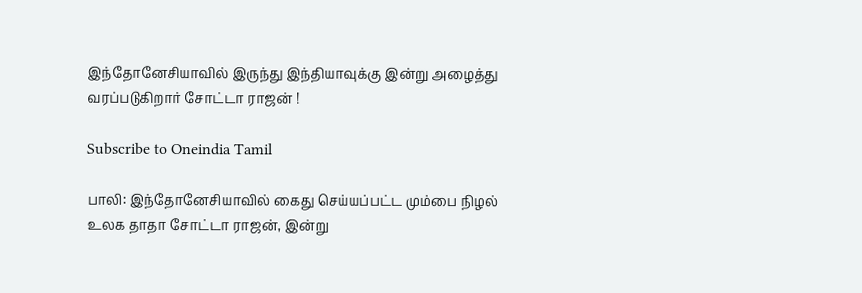இந்தோனேசியாவில் இருந்து இந்தியாவுக்கு இன்று அழைத்து வரப்படுகிறார் சோட்டா ராஜன் !

Subscribe to Oneindia Tamil

பாலி: இந்தோனேசியாவில் கைது செய்யப்பட்ட மும்பை நிழல் உலக தாதா சோட்டா ராஜன், இன்று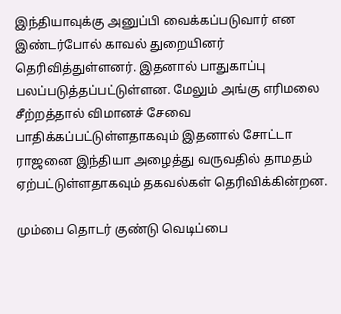இந்தியாவுக்கு அனுப்பி வைக்கப்படுவார் என இண்டர்போல் காவல் துறையினர் தெரிவித்துள்ளனர். இதனால் பாதுகாப்பு பலப்படுத்தப்பட்டுள்ளன. மேலும் அங்கு எரிமலை சீற்றத்தால் விமானச் சேவை பாதிக்கப்பட்டுள்ளதாகவும் இதனால் சோட்டா ராஜனை இந்தியா அழைத்து வருவதில் தாமதம் ஏற்பட்டுள்ளதாகவும் தகவல்கள் தெரிவிக்கின்றன.

மும்பை தொடர் குண்டு வெடிப்பை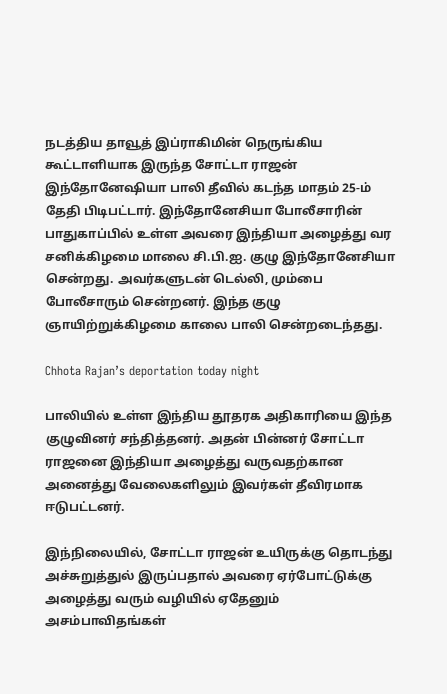நடத்திய தாவூத் இப்ராகிமின் நெருங்கிய கூட்டாளியாக இருந்த சோட்டா ராஜன் இந்தோனேஷியா பாலி தீவில் கடந்த மாதம் 25-ம் தேதி பிடிபட்டார். இந்தோனேசியா போலீசாரின் பாதுகாப்பில் உள்ள அவரை இந்தியா அழைத்து வர சனிக்கிழமை மாலை சி.பி.ஐ. குழு இந்தோனேசியா சென்றது. அவர்களுடன் டெல்லி, மும்பை போலீசாரும் சென்றனர். இந்த குழு ஞாயிற்றுக்கிழமை காலை பாலி சென்றடைந்தது.

Chhota Rajan’s deportation today night

பாலியில் உள்ள இந்திய தூதரக அதிகாரியை இந்த குழுவினர் சந்தித்தனர். அதன் பின்னர் சோட்டா ராஜனை இந்தியா அழைத்து வருவதற்கான அனைத்து வேலைகளிலும் இவர்கள் தீவிரமாக ஈடுபட்டனர்.

இந்நிலையில், சோட்டா ராஜன் உயிருக்கு தொடந்து அச்சுறுத்துல் இருப்பதால் அவரை ஏர்போட்டுக்கு அழைத்து வரும் வழியில் ஏதேனும் அசம்பாவிதங்கள்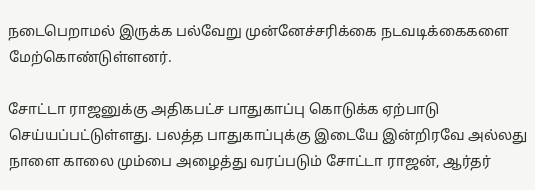நடைபெறாமல் இருக்க பல்வேறு முன்னேச்சரிக்கை நடவடிக்கைகளை மேற்கொண்டுள்ளனர்.

சோட்டா ராஜனுக்கு அதிகபட்ச பாதுகாப்பு கொடுக்க ஏற்பாடு செய்யப்பட்டுள்ளது. பலத்த பாதுகாப்புக்கு இடையே இன்றிரவே அல்லது நாளை காலை மும்பை அழைத்து வரப்படும் சோட்டா ராஜன், ஆர்தர்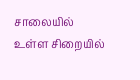சாலையில் உள்ள சிறையில்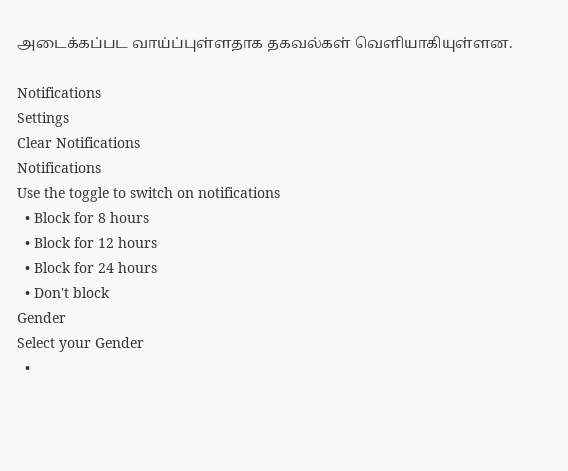அடைக்கப்பட வாய்ப்புள்ளதாக தகவல்கள் வெளியாகியுள்ளன.

Notifications
Settings
Clear Notifications
Notifications
Use the toggle to switch on notifications
  • Block for 8 hours
  • Block for 12 hours
  • Block for 24 hours
  • Don't block
Gender
Select your Gender
  •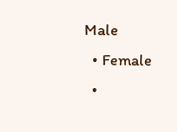Male
  • Female
  •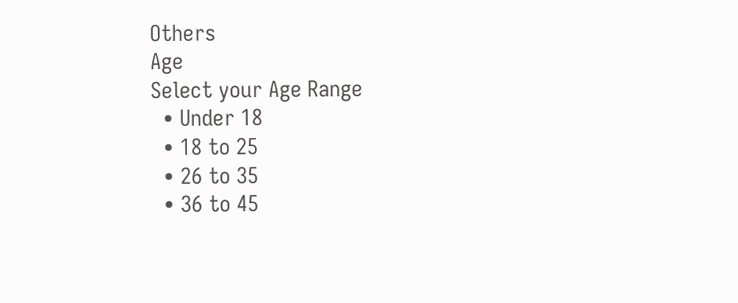Others
Age
Select your Age Range
  • Under 18
  • 18 to 25
  • 26 to 35
  • 36 to 45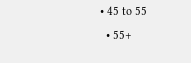• 45 to 55
  • 55+